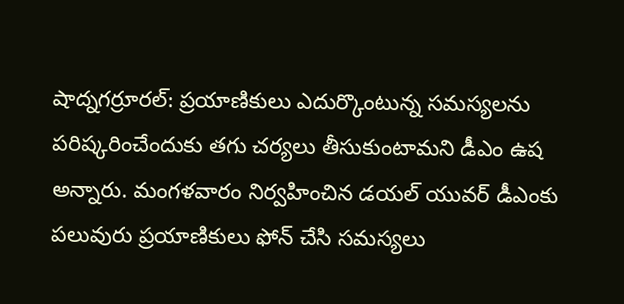షాద్నగర్రూరల్: ప్రయాణికులు ఎదుర్కొంటున్న సమస్యలను పరిష్కరించేందుకు తగు చర్యలు తీసుకుంటామని డీఎం ఉష అన్నారు. మంగళవారం నిర్వహించిన డయల్ యువర్ డీఎంకు పలువురు ప్రయాణికులు ఫోన్ చేసి సమస్యలు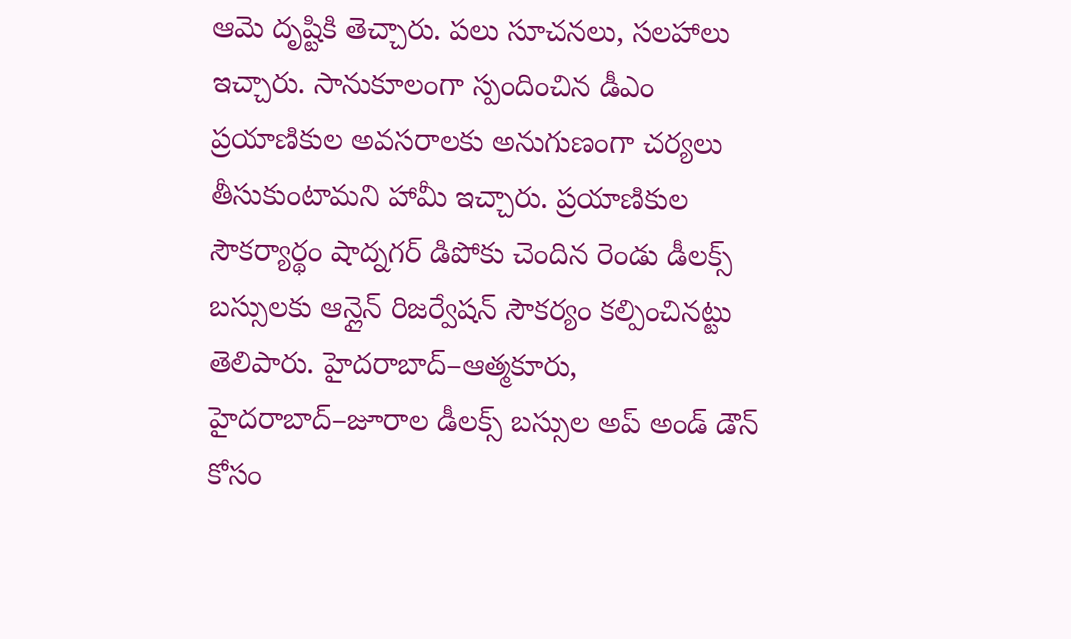ఆమె దృష్టికి తెచ్చారు. పలు సూచనలు, సలహాలు ఇచ్చారు. సానుకూలంగా స్పందించిన డీఎం ప్రయాణికుల అవసరాలకు అనుగుణంగా చర్యలు తీసుకుంటామని హామీ ఇచ్చారు. ప్రయాణికుల సౌకర్యార్థం షాద్నగర్ డిపోకు చెందిన రెండు డీలక్స్ బస్సులకు ఆన్లైన్ రిజర్వేషన్ సౌకర్యం కల్పించినట్టు తెలిపారు. హైదరాబాద్–ఆత్మకూరు, హైదరాబాద్–జూరాల డీలక్స్ బస్సుల అప్ అండ్ డౌన్ కోసం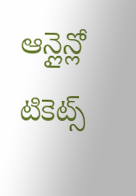ఆన్లైన్లో టికెట్స్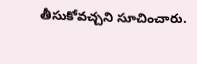తీసుకోవచ్చని సూచించారు.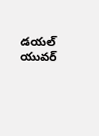డయల్ యువర్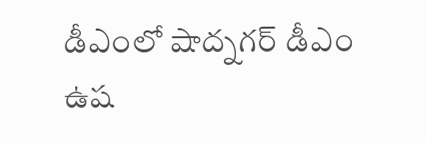డీఎంలో షాద్నగర్ డీఎం ఉష